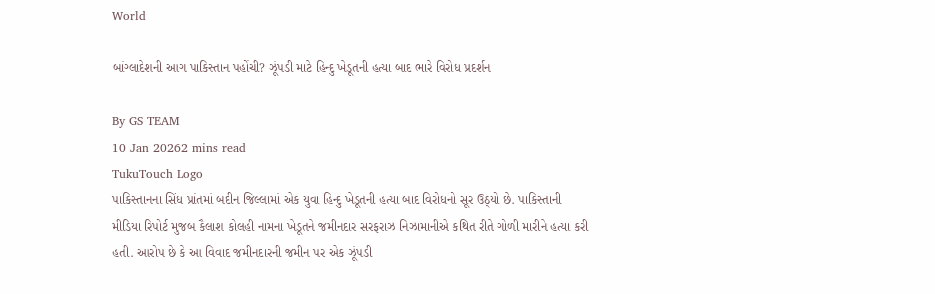World

બાંગ્લાદેશની આગ પાકિસ્તાન પહોંચી? ઝૂંપડી માટે હિન્દુ ખેડૂતની હત્યા બાદ ભારે વિરોધ પ્રદર્શન

By GS TEAM
10 Jan 20262 mins read
TukuTouch Logo
પાકિસ્તાનના સિંધ પ્રાંતમાં બદીન જિલ્લામાં એક યુવા હિન્દુ ખેડૂતની હત્યા બાદ વિરોધનો સૂર ઉઠ્યો છે. પાકિસ્તાની મીડિયા રિપોર્ટ મુજબ કૈલાશ કોલહી નામના ખેડૂતને જમીનદાર સરફરાઝ નિઝામાનીએ કથિત રીતે ગોળી મારીને હત્યા કરી હતી. આરોપ છે કે આ વિવાદ જમીનદારની જમીન પર એક ઝૂંપડી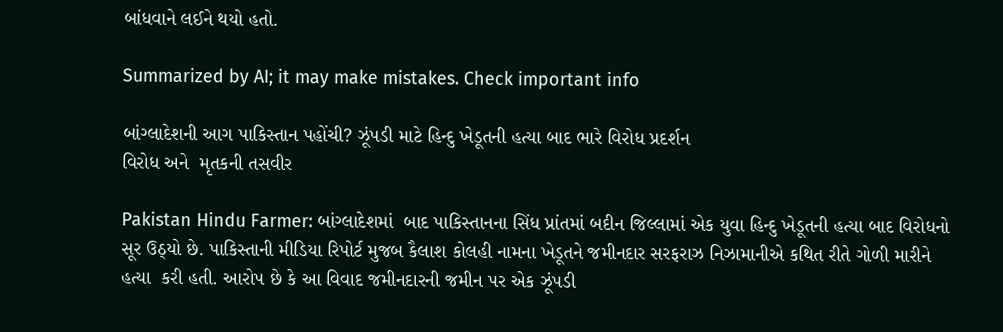બાંધવાને લઈને થયો હતો.

Summarized by AI; it may make mistakes. Check important info

બાંગ્લાદેશની આગ પાકિસ્તાન પહોંચી? ઝૂંપડી માટે હિન્દુ ખેડૂતની હત્યા બાદ ભારે વિરોધ પ્રદર્શન
વિરોધ અને  મૃતકની તસવીર

Pakistan Hindu Farmer: બાંગ્લાદેશમાં  બાદ પાકિસ્તાનના સિંધ પ્રાંતમાં બદીન જિલ્લામાં એક યુવા હિન્દુ ખેડૂતની હત્યા બાદ વિરોધનો સૂર ઉઠ્યો છે. પાકિસ્તાની મીડિયા રિપોર્ટ મુજબ કૈલાશ કોલહી નામના ખેડૂતને જમીનદાર સરફરાઝ નિઝામાનીએ કથિત રીતે ગોળી મારીને હત્યા  કરી હતી. આરોપ છે કે આ વિવાદ જમીનદારની જમીન પર એક ઝૂંપડી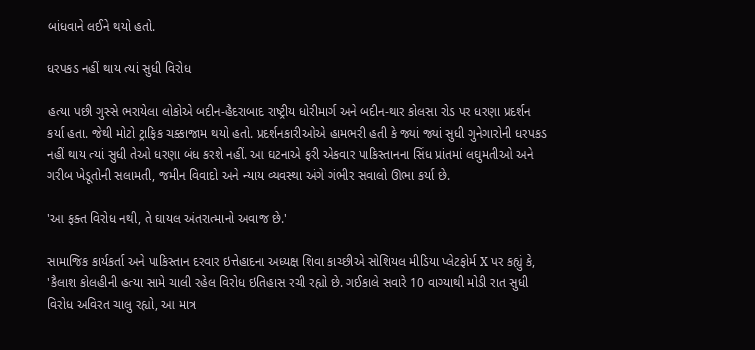બાંધવાને લઈને થયો હતો.

ધરપકડ નહીં થાય ત્યાં સુધી વિરોધ

હત્યા પછી ગુસ્સે ભરાયેલા લોકોએ બદીન-હૈદરાબાદ રાષ્ટ્રીય ધોરીમાર્ગ અને બદીન-થાર કોલસા રોડ પર ધરણા પ્રદર્શન કર્યા હતા. જેથી મોટો ટ્રાફિક ચક્કાજામ થયો હતો. પ્રદર્શનકારીઓએ હામભરી હતી કે જ્યાં જ્યાં સુધી ગુનેગારોની ધરપકડ નહીં થાય ત્યાં સુધી તેઓ ધરણા બંધ કરશે નહીં. આ ઘટનાએ ફરી એકવાર પાકિસ્તાનના સિંધ પ્રાંતમાં લઘુમતીઓ અને ગરીબ ખેડૂતોની સલામતી, જમીન વિવાદો અને ન્યાય વ્યવસ્થા અંગે ગંભીર સવાલો ઊભા કર્યા છે.

'આ ફક્ત વિરોધ નથી, તે ઘાયલ અંતરાત્માનો અવાજ છે.'

સામાજિક કાર્યકર્તા અને પાકિસ્તાન દરવાર ઇત્તેહાદના અધ્યક્ષ શિવા કાચ્છીએ સોશિયલ મીડિયા પ્લેટફોર્મ X પર કહ્યું કે, 'કૈલાશ કોલહીની હત્યા સામે ચાલી રહેલ વિરોધ ઇતિહાસ રચી રહ્યો છે. ગઈકાલે સવારે 10 વાગ્યાથી મોડી રાત સુધી વિરોધ અવિરત ચાલુ રહ્યો, આ માત્ર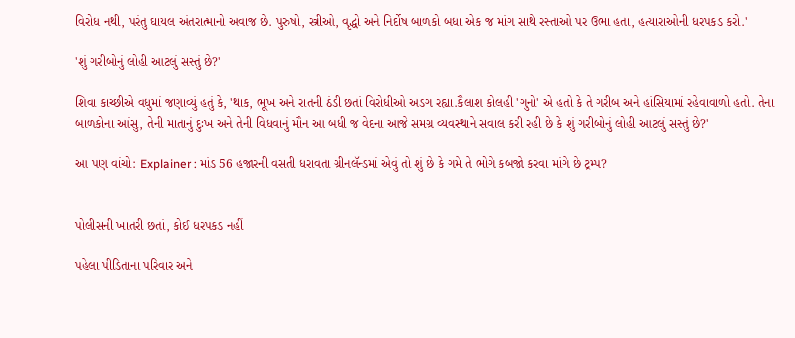વિરોધ નથી, પરંતુ ઘાયલ અંતરાત્માનો અવાજ છે. પુરુષો, સ્ત્રીઓ, વૃદ્ધો અને નિર્દોષ બાળકો બધા એક જ માંગ સાથે રસ્તાઓ પર ઉભા હતા, હત્યારાઓની ધરપકડ કરો.'

'શું ગરીબોનું લોહી આટલું સસ્તું છે?'

શિવા કાચ્છીએ વધુમાં જણાવ્યું હતું કે, 'થાક, ભૂખ અને રાતની ઠંડી છતાં વિરોધીઓ અડગ રહ્યા.કૈલાશ કોલહી 'ગુનો' એ હતો કે તે ગરીબ અને હાંસિયામાં રહેવાવાળો હતો. તેના બાળકોના આંસુ, તેની માતાનું દુઃખ અને તેની વિધવાનું મૌન આ બધી જ વેદના આજે સમગ્ર વ્યવસ્થાને સવાલ કરી રહી છે કે શું ગરીબોનું લોહી આટલું સસ્તું છે?'

આ પણ વાંચો: Explainer : માંડ 56 હજારની વસતી ધરાવતા ગ્રીનલૅન્ડમાં એવું તો શું છે કે ગમે તે ભોગે કબજો કરવા માંગે છે ટ્રમ્પ?


પોલીસની ખાતરી છતાં, કોઈ ધરપકડ નહીં

પહેલા પીડિતાના પરિવાર અને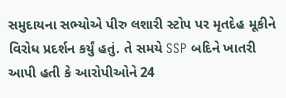સમુદાયના સભ્યોએ પીરુ લશારી સ્ટોપ પર મૃતદેહ મૂકીને વિરોધ પ્રદર્શન કર્યું હતું. તે સમયે SSP બદિને ખાતરી આપી હતી કે આરોપીઓને 24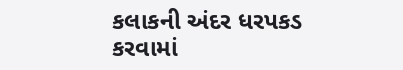કલાકની અંદર ધરપકડ કરવામાં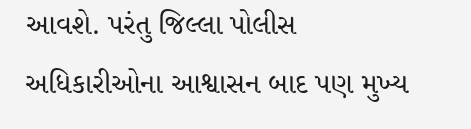આવશે. પરંતુ જિલ્લા પોલીસ અધિકારીઓના આશ્વાસન બાદ પણ મુખ્ય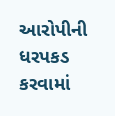આરોપીની ધરપકડ કરવામાં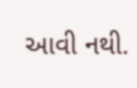આવી નથી.